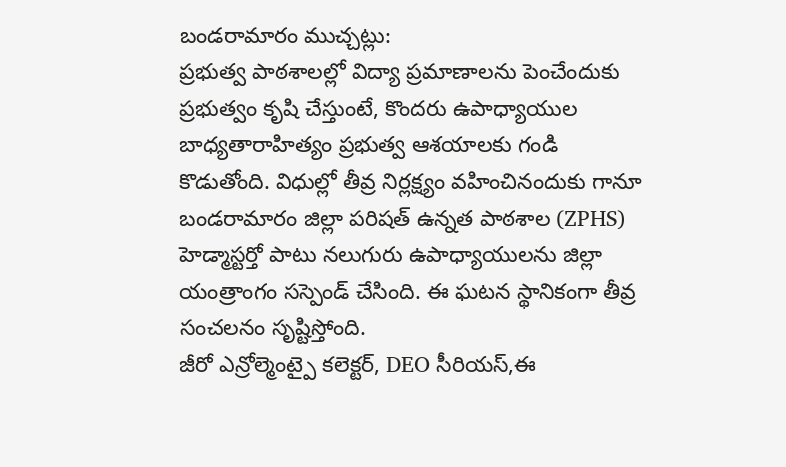బండరామారం ముచ్చట్లు:
ప్రభుత్వ పాఠశాలల్లో విద్యా ప్రమాణాలను పెంచేందుకు ప్రభుత్వం కృషి చేస్తుంటే, కొందరు ఉపాధ్యాయుల బాధ్యతారాహిత్యం ప్రభుత్వ ఆశయాలకు గండి కొడుతోంది. విధుల్లో తీవ్ర నిర్లక్ష్యం వహించినందుకు గానూ బండరామారం జిల్లా పరిషత్ ఉన్నత పాఠశాల (ZPHS) హెడ్మాస్టర్తో పాటు నలుగురు ఉపాధ్యాయులను జిల్లా యంత్రాంగం సస్పెండ్ చేసింది. ఈ ఘటన స్థానికంగా తీవ్ర సంచలనం సృష్టిస్తోంది.
జీరో ఎన్రోల్మెంట్పై కలెక్టర్, DEO సీరియస్,ఈ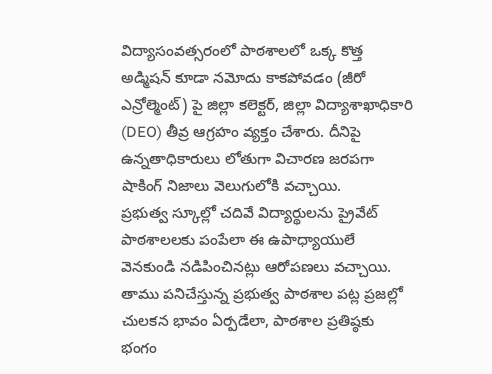విద్యాసంవత్సరంలో పాఠశాలలో ఒక్క కొత్త అడ్మిషన్ కూడా నమోదు కాకపోవడం (జీరో ఎన్రోల్మెంట్) పై జిల్లా కలెక్టర్, జిల్లా విద్యాశాఖాధికారి (DEO) తీవ్ర ఆగ్రహం వ్యక్తం చేశారు. దీనిపై ఉన్నతాధికారులు లోతుగా విచారణ జరపగా షాకింగ్ నిజాలు వెలుగులోకి వచ్చాయి.
ప్రభుత్వ స్కూల్లో చదివే విద్యార్థులను ప్రైవేట్ పాఠశాలలకు పంపేలా ఈ ఉపాధ్యాయులే వెనకుండి నడిపించినట్లు ఆరోపణలు వచ్చాయి. తాము పనిచేస్తున్న ప్రభుత్వ పాఠశాల పట్ల ప్రజల్లో చులకన భావం ఏర్పడేలా, పాఠశాల ప్రతిష్ఠకు భంగం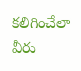కలిగించేలా వీరు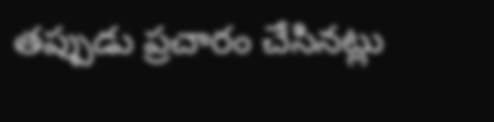తప్పుడు ప్రచారం చేసినట్లు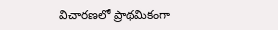విచారణలో ప్రాథమికంగా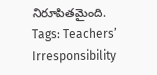నిరూపితమైంది.
Tags: Teachers’ Irresponsibility